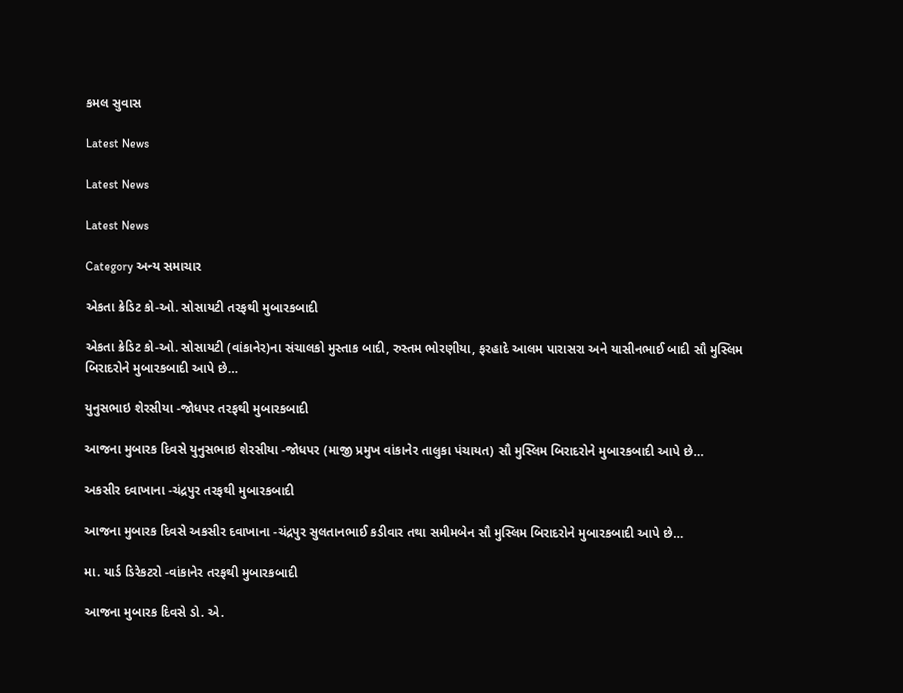કમલ સુવાસ

Latest News

Latest News

Latest News

Category અન્ય સમાચાર

એકતા ક્રેડિટ કો-ઓ. સોસાયટી તરફથી મુબારકબાદી

એકતા ક્રેડિટ કો-ઓ. સોસાયટી (વાંકાનેર)ના સંચાલકો મુસ્તાક બાદી, રુસ્તમ ભોરણીયા, ફરહાદે આલમ પારાસરા અને યાસીનભાઈ બાદી સૌ મુસ્લિમ બિરાદરોને મુબારકબાદી આપે છે…

યુનુસભાઇ શેરસીયા -જોધપર તરફથી મુબારકબાદી

આજના મુબારક દિવસે યુનુસભાઇ શેરસીયા -જોધપર (માજી પ્રમુખ વાંકાનેર તાલુકા પંચાયત) સૌ મુસ્લિમ બિરાદરોને મુબારકબાદી આપે છે…

અકસીર દવાખાના -ચંદ્રપુર તરફથી મુબારકબાદી

આજના મુબારક દિવસે અકસીર દવાખાના -ચંદ્રપુર સુલતાનભાઈ કડીવાર તથા સમીમબેન સૌ મુસ્લિમ બિરાદરોને મુબારકબાદી આપે છે…

મા. યાર્ડ ડિરેકટરો -વાંકાનેર તરફથી મુબારકબાદી

આજના મુબારક દિવસે ડો. એ.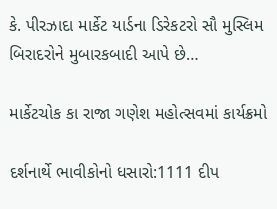કે. પીરઝાદા માર્કેટ યાર્ડના ડિરેકટરો સૌ મુસ્લિમ બિરાદરોને મુબારકબાદી આપે છે…

માર્કેટચોક કા રાજા ગણેશ મહોત્સવમાં કાર્યક્રમો

દર્શનાર્થે ભાવીકોનો ધસારો:1111 દીપ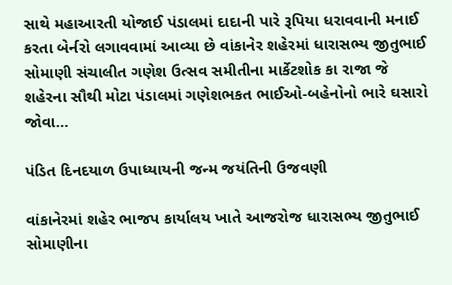સાથે મહાઆરતી યોજાઈ પંડાલમાં દાદાની પારે રૂપિયા ધરાવવાની મનાઈ કરતા બેર્નરો લગાવવામાં આવ્યા છે વાંકાનેર શહેરમાં ધારાસભ્ય જીતુભાઈ સોમાણી સંચાલીત ગણેશ ઉત્સવ સમીતીના માર્કેટશોક કા રાજા જે શહેરના સૌથી મોટા પંડાલમાં ગણેશભકત ભાઈઓ-બહેનોનો ભારે ઘસારો જોવા…

પંડિત દિનદયાળ ઉપાધ્યાયની જન્મ જયંતિની ઉજવણી

વાંકાનેરમાં શહેર ભાજપ કાર્યાલય ખાતે આજરોજ ધારાસભ્ય જીતુભાઈ સોમાણીના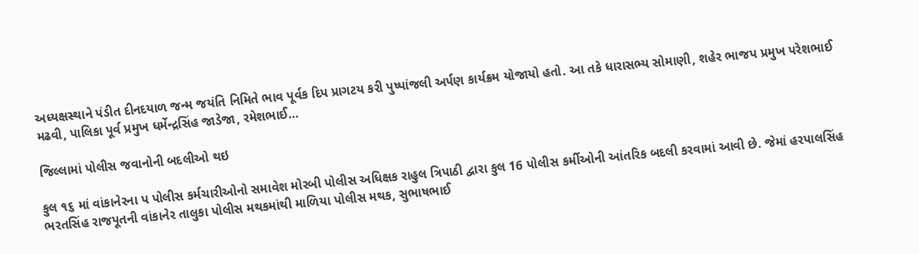અધ્યક્ષસ્થાને પંડીત દીનદયાળ જન્મ જયંતિ નિમિતે ભાવ પૂર્વક દિપ પ્રાગટય કરી પુષ્પાંજલી અર્પણ કાર્યક્રમ યોજાયો હતો. આ તકે ધારાસભ્ય સોમાણી, શહેર ભાજપ પ્રમુખ પરેશભાઈ મઢવી, પાલિકા પૂર્વ પ્રમુખ ધર્મેન્દ્રસિંહ જાડેજા, રમેશભાઈ…

જિલ્લામાં પોલીસ જવાનોની બદલીઓ થઇ

કુલ ૧૬ માં વાંકાનેરના પ પોલીસ કર્મચારીઓનો સમાવેશ મોરબી પોલીસ અધિક્ષક રાહુલ ત્રિપાઠી દ્વારા કુલ 16 પોલીસ કર્મીઓની આંતરિક બદલી કરવામાં આવી છે. જેમાં હરપાલસિંહ ભરતસિંહ રાજપૂતની વાંકાનેર તાલુકા પોલીસ મથકમાંથી માળિયા પોલીસ મથક, સુભાષભાઈ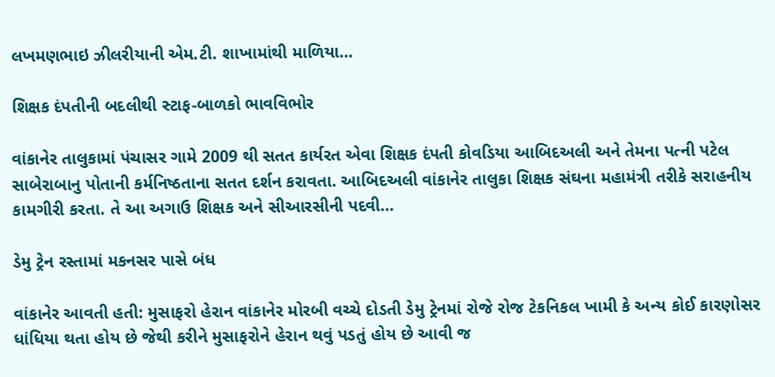લખમણભાઇ ઝીલરીયાની એમ.ટી. શાખામાંથી માળિયા…

શિક્ષક દંપતીની બદલીથી સ્ટાફ-બાળકો ભાવવિભોર

વાંકાનેર તાલુકામાં પંચાસર ગામે 2009 થી સતત કાર્યરત એવા શિક્ષક દંપતી કોવડિયા આબિદઅલી અને તેમના પત્ની પટેલ સાબેરાબાનુ પોતાની કર્મનિષ્ઠતાના સતત દર્શન કરાવતા. આબિદઅલી વાંકાનેર તાલુકા શિક્ષક સંઘના મહામંત્રી તરીકે સરાહનીય કામગીરી કરતા. તે આ અગાઉ શિક્ષક અને સીઆરસીની પદવી…

ડેમુ ટ્રેન રસ્તામાં મકનસર પાસે બંધ

વાંકાનેર આવતી હતી: મુસાફરો હેરાન વાંકાનેર મોરબી વચ્ચે દોડતી ડેમુ ટ્રેનમાં રોજે રોજ ટેકનિકલ ખામી કે અન્ય કોઈ કારણોસર ધાંધિયા થતા હોય છે જેથી કરીને મુસાફરોને હેરાન થવું પડતું હોય છે આવી જ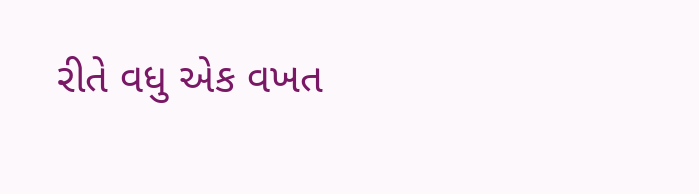રીતે વધુ એક વખત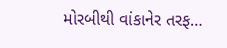મોરબીથી વાંકાનેર તરફ…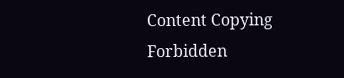Content Copying Forbidden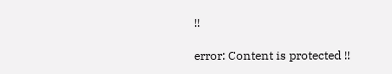!!

error: Content is protected !!